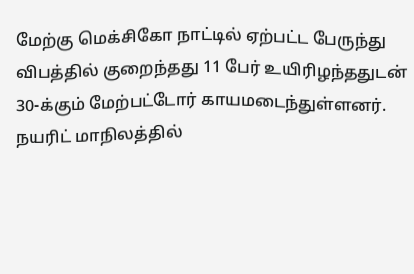மேற்கு மெக்சிகோ நாட்டில் ஏற்பட்ட பேருந்து விபத்தில் குறைந்தது 11 பேர் உயிரிழந்ததுடன் 30-க்கும் மேற்பட்டோர் காயமடைந்துள்ளனர். நயரிட் மாநிலத்தில்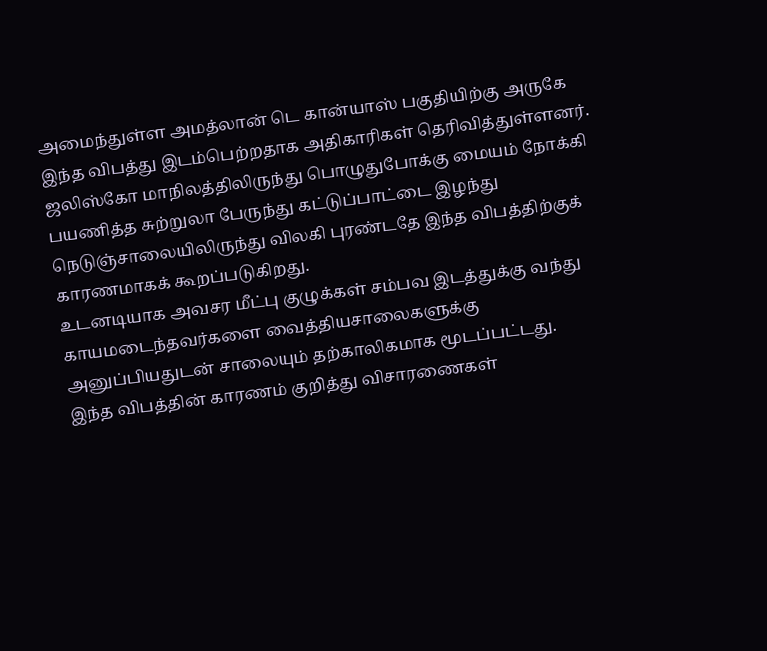அமைந்துள்ள அமத்லான் டெ கான்யாஸ் பகுதியிற்கு அருகே இந்த விபத்து இடம்பெற்றதாக அதிகாரிகள் தெரிவித்துள்ளனர்.
ஜலிஸ்கோ மாநிலத்திலிருந்து பொழுதுபோக்கு மையம் நோக்கி பயணித்த சுற்றுலா பேருந்து கட்டுப்பாட்டை இழந்து நெடுஞ்சாலையிலிருந்து விலகி புரண்டதே இந்த விபத்திற்குக் காரணமாகக் கூறப்படுகிறது.
உடனடியாக அவசர மீட்பு குழுக்கள் சம்பவ இடத்துக்கு வந்து காயமடைந்தவர்களை வைத்தியசாலைகளுக்கு அனுப்பியதுடன் சாலையும் தற்காலிகமாக மூடப்பட்டது.
இந்த விபத்தின் காரணம் குறித்து விசாரணைகள்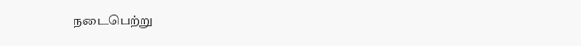நடைபெற்று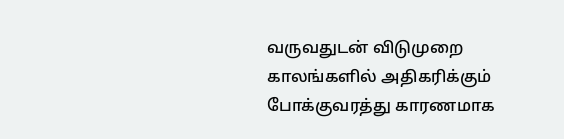வருவதுடன் விடுமுறை காலங்களில் அதிகரிக்கும் போக்குவரத்து காரணமாக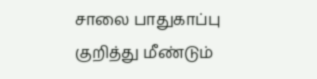சாலை பாதுகாப்பு குறித்து மீண்டும்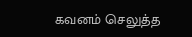கவனம் செலுத்த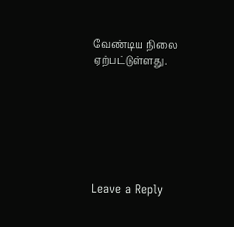வேண்டிய நிலை ஏற்பட்டுள்ளது.







Leave a Reply